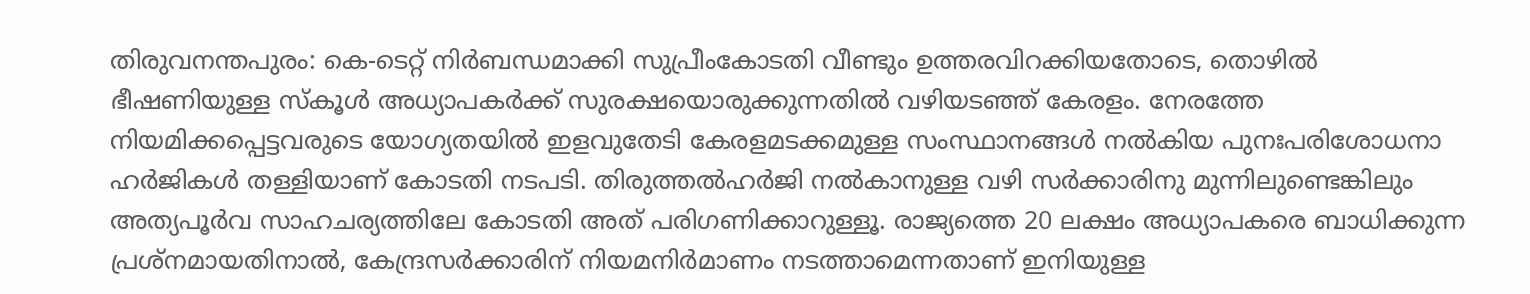തിരുവനന്തപുരം: കെ-ടെറ്റ് നിർബന്ധമാക്കി സുപ്രീംകോടതി വീണ്ടും ഉത്തരവിറക്കിയതോടെ, തൊഴിൽ ഭീഷണിയുള്ള സ്കൂൾ അധ്യാപകർക്ക് സുരക്ഷയൊരുക്കുന്നതിൽ വഴിയടഞ്ഞ് കേരളം. നേരത്തേ നിയമിക്കപ്പെട്ടവരുടെ യോഗ്യതയിൽ ഇളവുതേടി കേരളമടക്കമുള്ള സംസ്ഥാനങ്ങൾ നൽകിയ പുനഃപരിശോധനാ ഹർജികൾ തള്ളിയാണ് കോടതി നടപടി. തിരുത്തൽഹർജി നൽകാനുള്ള വഴി സർക്കാരിനു മുന്നിലുണ്ടെങ്കിലും അത്യപൂർവ സാഹചര്യത്തിലേ കോടതി അത് പരിഗണിക്കാറുള്ളൂ. രാജ്യത്തെ 20 ലക്ഷം അധ്യാപകരെ ബാധിക്കുന്ന പ്രശ്നമായതിനാൽ, കേന്ദ്രസർക്കാരിന് നിയമനിർമാണം നടത്താമെന്നതാണ് ഇനിയുള്ള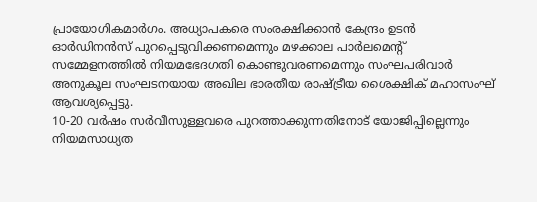പ്രായോഗികമാർഗം. അധ്യാപകരെ സംരക്ഷിക്കാൻ കേന്ദ്രം ഉടൻ ഓർഡിനൻസ് പുറപ്പെടുവിക്കണമെന്നും മഴക്കാല പാർലമെന്റ് സമ്മേളനത്തിൽ നിയമഭേദഗതി കൊണ്ടുവരണമെന്നും സംഘപരിവാർ അനുകൂല സംഘടനയായ അഖില ഭാരതീയ രാഷ്ട്രീയ ശൈക്ഷിക് മഹാസംഘ് ആവശ്യപ്പെട്ടു.
10-20 വർഷം സർവീസുള്ളവരെ പുറത്താക്കുന്നതിനോട് യോജിപ്പില്ലെന്നും നിയമസാധ്യത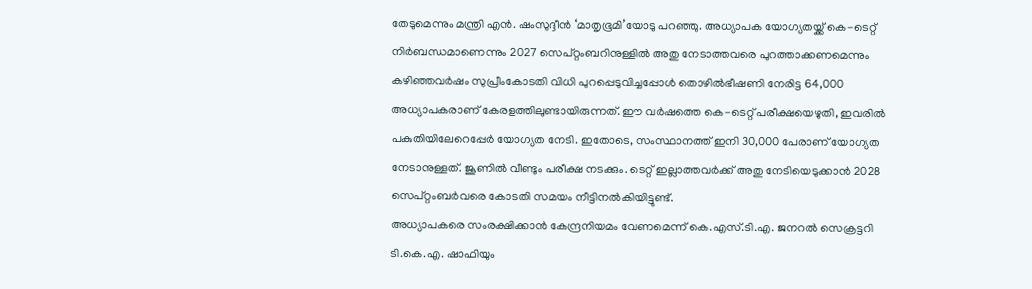തേടുമെന്നും മന്ത്രി എൻ. ഷംസുദ്ദീൻ ‘മാതൃഭൂമി’യോടു പറഞ്ഞു. അധ്യാപക യോഗ്യതയ്ക്ക് കെ-ടെറ്റ് നിർബന്ധമാണെന്നും 2027 സെപ്റ്റംബറിനുള്ളിൽ അതു നേടാത്തവരെ പുറത്താക്കണമെന്നും കഴിഞ്ഞവർഷം സുപ്രീംകോടതി വിധി പുറപ്പെടുവിച്ചപ്പോൾ തൊഴിൽഭീഷണി നേരിട്ട 64,000 അധ്യാപകരാണ് കേരളത്തിലുണ്ടായിരുന്നത്. ഈ വർഷത്തെ കെ-ടെറ്റ് പരീക്ഷയെഴുതി, ഇവരിൽ പകുതിയിലേറെപ്പേർ യോഗ്യത നേടി. ഇതോടെ, സംസ്ഥാനത്ത് ഇനി 30,000 പേരാണ് യോഗ്യത നേടാനുള്ളത്. ജൂണിൽ വീണ്ടും പരീക്ഷ നടക്കും. ടെറ്റ് ഇല്ലാത്തവർക്ക് അതു നേടിയെടുക്കാൻ 2028 സെപ്റ്റംബർവരെ കോടതി സമയം നീട്ടിനൽകിയിട്ടുണ്ട്.
അധ്യാപകരെ സംരക്ഷിക്കാൻ കേന്ദ്രനിയമം വേണമെന്ന് കെ.എസ്.ടി.എ. ജനറൽ സെക്രട്ടറി ടി.കെ.എ. ഷാഫിയും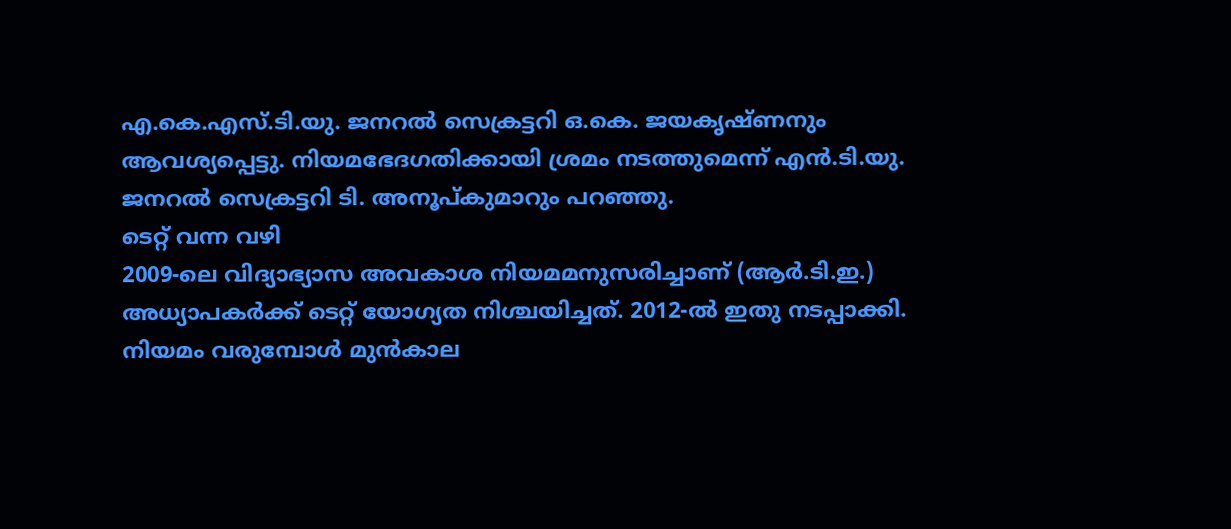എ.കെ.എസ്.ടി.യു. ജനറൽ സെക്രട്ടറി ഒ.കെ. ജയകൃഷ്ണനും ആവശ്യപ്പെട്ടു. നിയമഭേദഗതിക്കായി ശ്രമം നടത്തുമെന്ന് എൻ.ടി.യു. ജനറൽ സെക്രട്ടറി ടി. അനൂപ്കുമാറും പറഞ്ഞു.
ടെറ്റ് വന്ന വഴി
2009-ലെ വിദ്യാഭ്യാസ അവകാശ നിയമമനുസരിച്ചാണ് (ആർ.ടി.ഇ.) അധ്യാപകർക്ക് ടെറ്റ് യോഗ്യത നിശ്ചയിച്ചത്. 2012-ൽ ഇതു നടപ്പാക്കി. നിയമം വരുമ്പോൾ മുൻകാല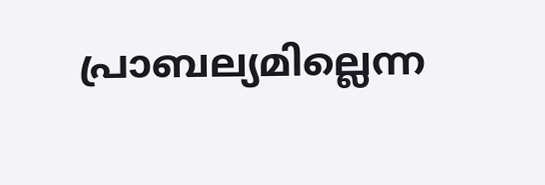പ്രാബല്യമില്ലെന്ന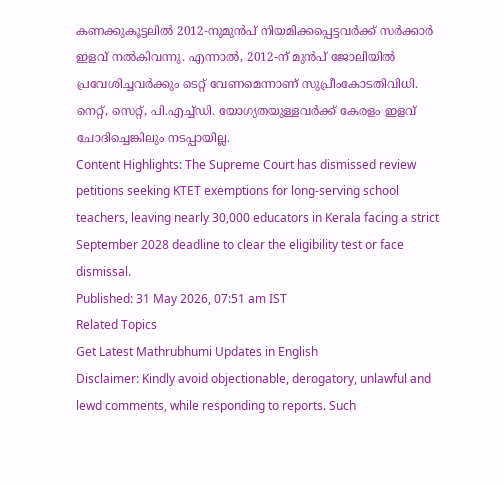കണക്കുകൂട്ടലിൽ 2012-നുമുൻപ് നിയമിക്കപ്പെട്ടവർക്ക് സർക്കാർ ഇളവ് നൽകിവന്നു. എന്നാൽ, 2012-ന് മുൻപ് ജോലിയിൽ പ്രവേശിച്ചവർക്കും ടെറ്റ് വേണമെന്നാണ് സുപ്രീംകോടതിവിധി. നെറ്റ്, സെറ്റ്, പി.എച്ച്ഡി. യോഗ്യതയുള്ളവർക്ക് കേരളം ഇളവ് ചോദിച്ചെങ്കിലും നടപ്പായില്ല.
Content Highlights: The Supreme Court has dismissed review petitions seeking KTET exemptions for long-serving school teachers, leaving nearly 30,000 educators in Kerala facing a strict September 2028 deadline to clear the eligibility test or face dismissal.
Published: 31 May 2026, 07:51 am IST
Related Topics
Get Latest Mathrubhumi Updates in English
Disclaimer: Kindly avoid objectionable, derogatory, unlawful and lewd comments, while responding to reports. Such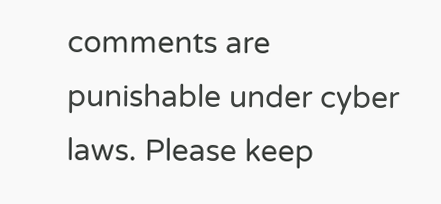comments are punishable under cyber laws. Please keep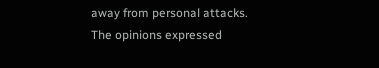away from personal attacks. The opinions expressed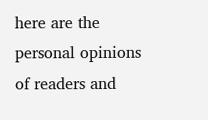here are the personal opinions of readers and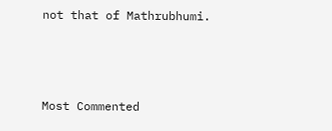not that of Mathrubhumi.



Most Commented